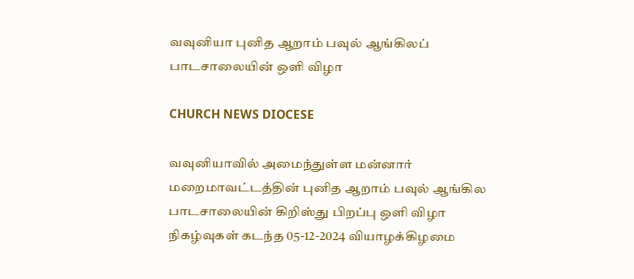வவுனியா புனித ஆறாம் பவுல் ஆங்கிலப் பாடசாலையின் ஒளி விழா

CHURCH NEWS DIOCESE

வவுனியாவில் அமைந்துள்ள மன்னார் மறைமாவட்டத்தின் புனித ஆறாம் பவுல் ஆங்கில பாடசாலையின் கிறிஸ்து பிறப்பு ஒளி விழா நிகழ்வுகள் கடந்த 05-12-2024 வியாழக்கிழமை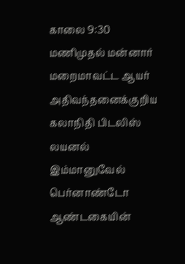காலை 9:30 மணிமுதல் மன்னார் மறைமாவட்ட ஆயர் அதிவந்தனைக்குறிய கலாநிதி பிடலிஸ் லயனல் இம்மானுவேல் பெர்னாண்டோ ஆண்டகையின்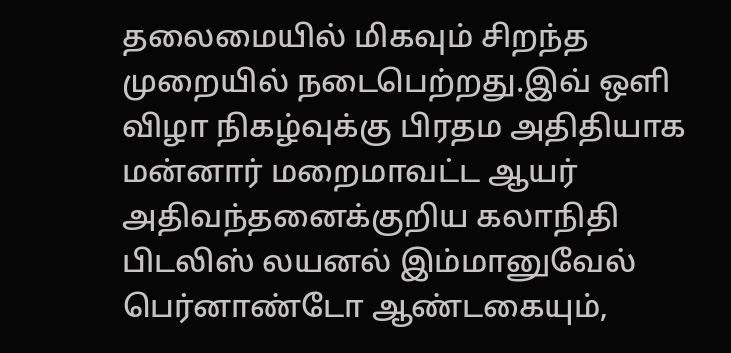தலைமையில் மிகவும் சிறந்த முறையில் நடைபெற்றது.இவ் ஒளி விழா நிகழ்வுக்கு பிரதம அதிதியாக மன்னார் மறைமாவட்ட ஆயர் அதிவந்தனைக்குறிய கலாநிதி பிடலிஸ் லயனல் இம்மானுவேல் பெர்னாண்டோ ஆண்டகையும்,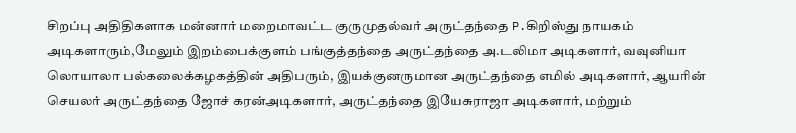சிறப்பு அதிதிகளாக மன்னார் மறைமாவட்ட குருமுதல்வர் அருட்தந்தை P.கிறிஸ்து நாயகம் அடிகளாரும்,மேலும் இறம்பைக்குளம் பங்குத்தந்தை அருட்தந்தை அ.டலிமா அடிகளார், வவுனியா லொயாலா பல்கலைக்கழகத்தின் அதிபரும், இயக்குனருமான அருட்தந்தை எமில் அடிகளார், ஆயரின் செயலர் அருட்தந்தை ஜோச் கரன்அடிகளார், அருட்தந்தை இயேசுராஜா அடிகளார், மற்றும்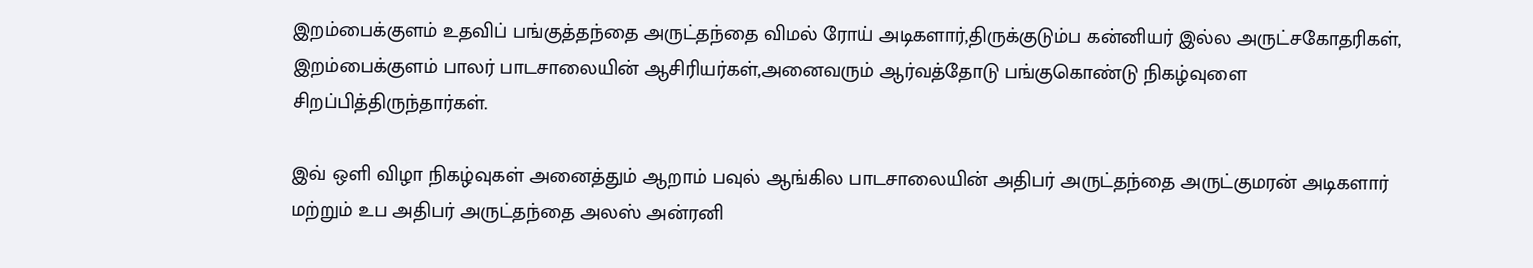இறம்பைக்குளம் உதவிப் பங்குத்தந்தை அருட்தந்தை விமல் ரோய் அடிகளார்,திருக்குடும்ப கன்னியர் இல்ல அருட்சகோதரிகள், இறம்பைக்குளம் பாலர் பாடசாலையின் ஆசிரியர்கள்,அனைவரும் ஆர்வத்தோடு பங்குகொண்டு நிகழ்வுளை சிறப்பித்திருந்தார்கள்.

இவ் ஒளி விழா நிகழ்வுகள் அனைத்தும் ஆறாம் பவுல் ஆங்கில பாடசாலையின் அதிபர் அருட்தந்தை அருட்குமரன் அடிகளார் மற்றும் உப அதிபர் அருட்தந்தை அலஸ் அன்ரனி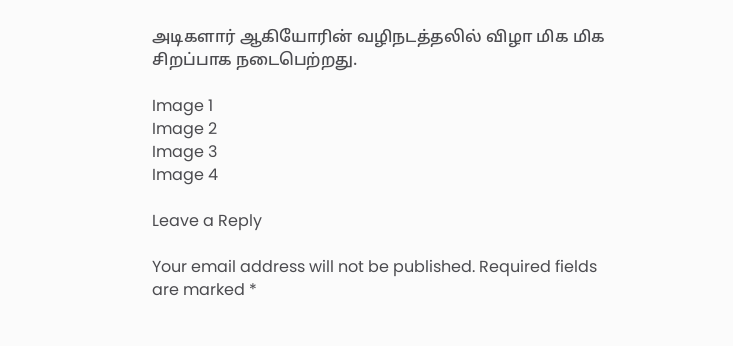அடிகளார் ஆகியோரின் வழிநடத்தலில் விழா மிக மிக சிறப்பாக நடைபெற்றது.

Image 1
Image 2
Image 3
Image 4

Leave a Reply

Your email address will not be published. Required fields are marked *